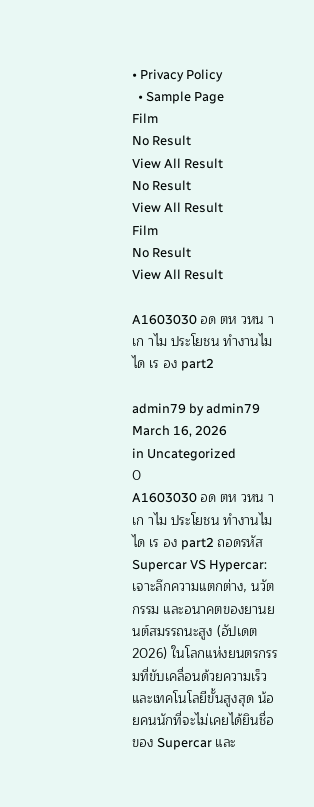• Privacy Policy
  • Sample Page
Film
No Result
View All Result
No Result
View All Result
Film
No Result
View All Result

A1603030 อด ตห วหน าเก าไม ประโยชน ทำงานไม ได เร อง part2

admin79 by admin79
March 16, 2026
in Uncategorized
0
A1603030 อด ตห วหน าเก าไม ประโยชน ทำงานไม ได เร อง part2 ถอดรหัส Supercar VS Hypercar: เจาะลึกความแตกต่าง, นวัตกรรม และอนาคตของยานยนต์สมรรถนะสูง (อัปเดต 2026) ในโลกแห่งยนตรกรรมที่ขับเคลื่อนด้วยความเร็วและเทคโนโลยีขั้นสูงสุด น้อยคนนักที่จะไม่เคยได้ยินชื่อของ Supercar และ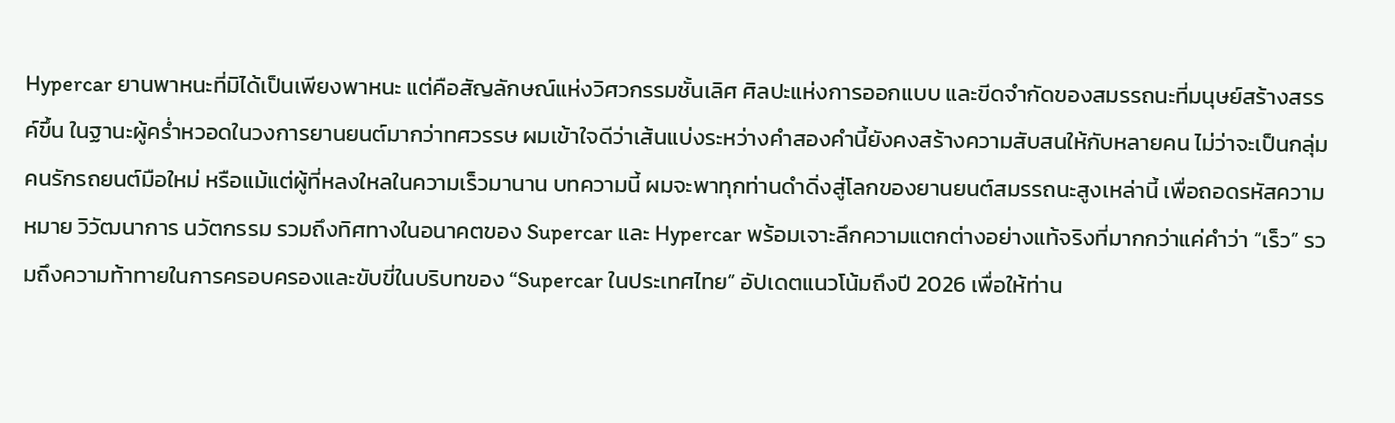Hypercar ยานพาหนะที่มิได้เป็นเพียงพาหนะ แต่คือสัญลักษณ์แห่งวิศวกรรมชั้นเลิศ ศิลปะแห่งการออกแบบ และขีดจำกัดของสมรรถนะที่มนุษย์สร้างสรรค์ขึ้น ในฐานะผู้คร่ำหวอดในวงการยานยนต์มากว่าทศวรรษ ผมเข้าใจดีว่าเส้นแบ่งระหว่างคำสองคำนี้ยังคงสร้างความสับสนให้กับหลายคน ไม่ว่าจะเป็นกลุ่มคนรักรถยนต์มือใหม่ หรือแม้แต่ผู้ที่หลงใหลในความเร็วมานาน บทความนี้ ผมจะพาทุกท่านดำดิ่งสู่โลกของยานยนต์สมรรถนะสูงเหล่านี้ เพื่อถอดรหัสความหมาย วิวัฒนาการ นวัตกรรม รวมถึงทิศทางในอนาคตของ Supercar และ Hypercar พร้อมเจาะลึกความแตกต่างอย่างแท้จริงที่มากกว่าแค่คำว่า “เร็ว” รวมถึงความท้าทายในการครอบครองและขับขี่ในบริบทของ “Supercar ในประเทศไทย” อัปเดตแนวโน้มถึงปี 2026 เพื่อให้ท่าน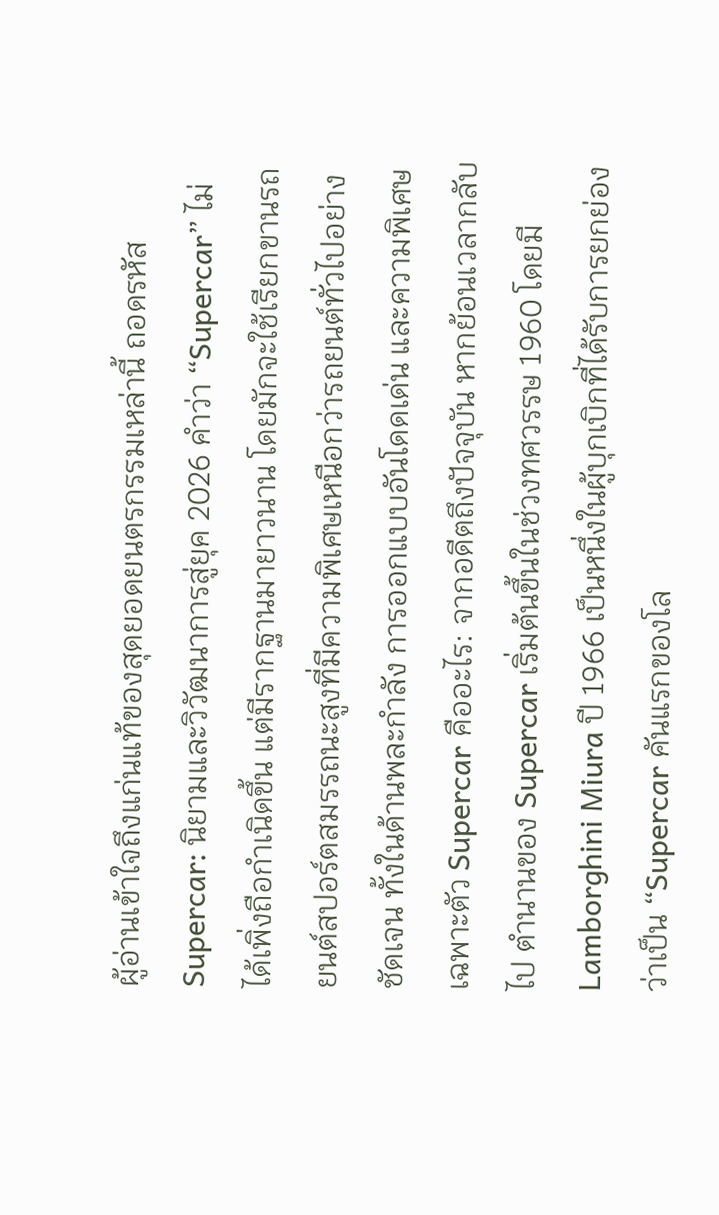ผู้อ่านเข้าใจถึงแก่นแท้ของสุดยอดยนตรกรรมเหล่านี้ ถอดรหัส Supercar: นิยามและวิวัฒนาการสู่ยุค 2026 คำว่า “Supercar” ไม่ได้เพิ่งถือกำเนิดขึ้น แต่มีรากฐานมายาวนาน โดยมักจะใช้เรียกขานรถยนต์สปอร์ตสมรรถนะสูงที่มีความพิเศษเหนือกว่ารถยนต์ทั่วไปอย่างชัดเจน ทั้งในด้านพละกำลัง การออกแบบอันโดดเด่น และความพิเศษเฉพาะตัว Supercar คืออะไร: จากอดีตถึงปัจจุบัน หากย้อนเวลากลับไป ตำนานของ Supercar เริ่มต้นขึ้นในช่วงทศวรรษ 1960 โดยมี Lamborghini Miura ปี 1966 เป็นหนึ่งในผู้บุกเบิกที่ได้รับการยกย่องว่าเป็น “Supercar คันแรกของโล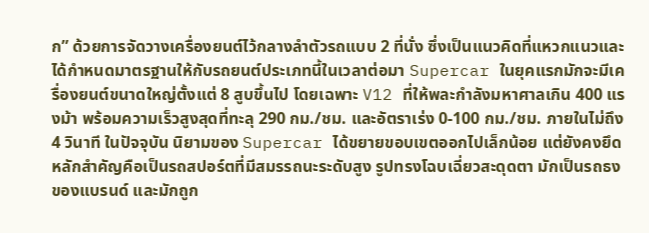ก” ด้วยการจัดวางเครื่องยนต์ไว้กลางลำตัวรถแบบ 2 ที่นั่ง ซึ่งเป็นแนวคิดที่แหวกแนวและได้กำหนดมาตรฐานให้กับรถยนต์ประเภทนี้ในเวลาต่อมา Supercar ในยุคแรกมักจะมีเครื่องยนต์ขนาดใหญ่ตั้งแต่ 8 สูบขึ้นไป โดยเฉพาะ V12 ที่ให้พละกำลังมหาศาลเกิน 400 แรงม้า พร้อมความเร็วสูงสุดที่ทะลุ 290 กม./ชม. และอัตราเร่ง 0-100 กม./ชม. ภายในไม่ถึง 4 วินาที ในปัจจุบัน นิยามของ Supercar ได้ขยายขอบเขตออกไปเล็กน้อย แต่ยังคงยึดหลักสำคัญคือเป็นรถสปอร์ตที่มีสมรรถนะระดับสูง รูปทรงโฉบเฉี่ยวสะดุดตา มักเป็นรถธงของแบรนด์ และมักถูก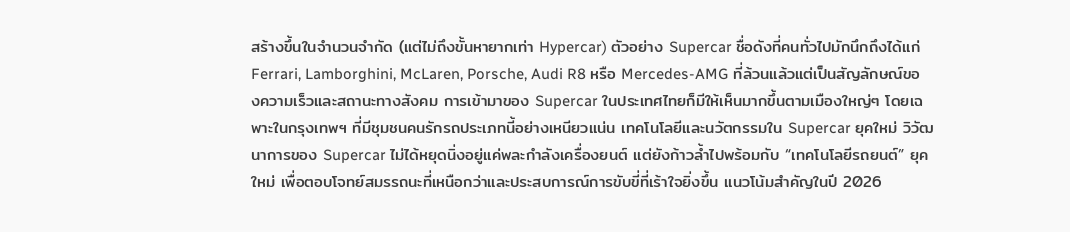สร้างขึ้นในจำนวนจำกัด (แต่ไม่ถึงขั้นหายากเท่า Hypercar) ตัวอย่าง Supercar ชื่อดังที่คนทั่วไปมักนึกถึงได้แก่ Ferrari, Lamborghini, McLaren, Porsche, Audi R8 หรือ Mercedes-AMG ที่ล้วนแล้วแต่เป็นสัญลักษณ์ของความเร็วและสถานะทางสังคม การเข้ามาของ Supercar ในประเทศไทยก็มีให้เห็นมากขึ้นตามเมืองใหญ่ๆ โดยเฉพาะในกรุงเทพฯ ที่มีชุมชนคนรักรถประเภทนี้อย่างเหนียวแน่น เทคโนโลยีและนวัตกรรมใน Supercar ยุคใหม่ วิวัฒนาการของ Supercar ไม่ได้หยุดนิ่งอยู่แค่พละกำลังเครื่องยนต์ แต่ยังก้าวล้ำไปพร้อมกับ “เทคโนโลยีรถยนต์” ยุคใหม่ เพื่อตอบโจทย์สมรรถนะที่เหนือกว่าและประสบการณ์การขับขี่ที่เร้าใจยิ่งขึ้น แนวโน้มสำคัญในปี 2026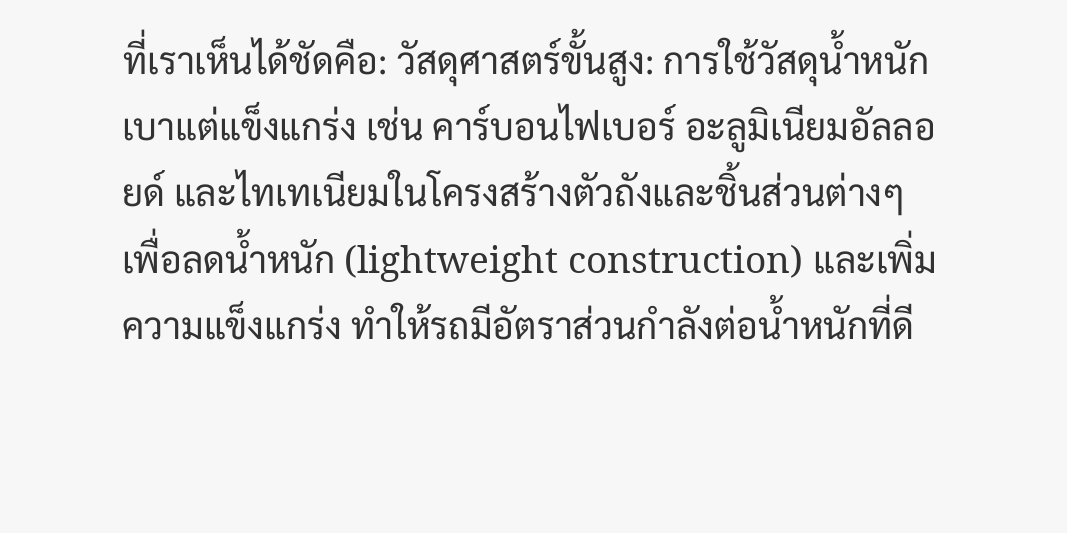ที่เราเห็นได้ชัดคือ: วัสดุศาสตร์ขั้นสูง: การใช้วัสดุน้ำหนักเบาแต่แข็งแกร่ง เช่น คาร์บอนไฟเบอร์ อะลูมิเนียมอัลลอยด์ และไทเทเนียมในโครงสร้างตัวถังและชิ้นส่วนต่างๆ เพื่อลดน้ำหนัก (lightweight construction) และเพิ่มความแข็งแกร่ง ทำให้รถมีอัตราส่วนกำลังต่อน้ำหนักที่ดี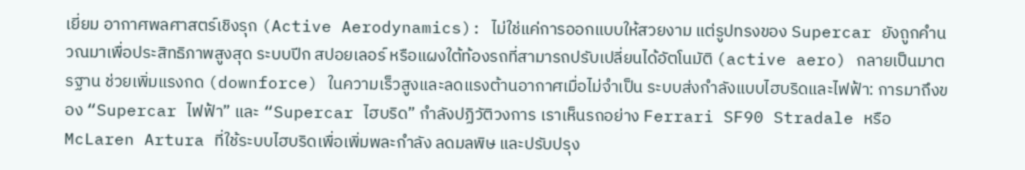เยี่ยม อากาศพลศาสตร์เชิงรุก (Active Aerodynamics): ไม่ใช่แค่การออกแบบให้สวยงาม แต่รูปทรงของ Supercar ยังถูกคำนวณมาเพื่อประสิทธิภาพสูงสุด ระบบปีก สปอยเลอร์ หรือแผงใต้ท้องรถที่สามารถปรับเปลี่ยนได้อัตโนมัติ (active aero) กลายเป็นมาตรฐาน ช่วยเพิ่มแรงกด (downforce) ในความเร็วสูงและลดแรงต้านอากาศเมื่อไม่จำเป็น ระบบส่งกำลังแบบไฮบริดและไฟฟ้า: การมาถึงของ “Supercar ไฟฟ้า” และ “Supercar ไฮบริด” กำลังปฏิวัติวงการ เราเห็นรถอย่าง Ferrari SF90 Stradale หรือ McLaren Artura ที่ใช้ระบบไฮบริดเพื่อเพิ่มพละกำลัง ลดมลพิษ และปรับปรุง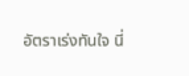อัตราเร่งทันใจ นี่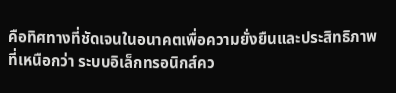คือทิศทางที่ชัดเจนในอนาคตเพื่อความยั่งยืนและประสิทธิภาพที่เหนือกว่า ระบบอิเล็กทรอนิกส์คว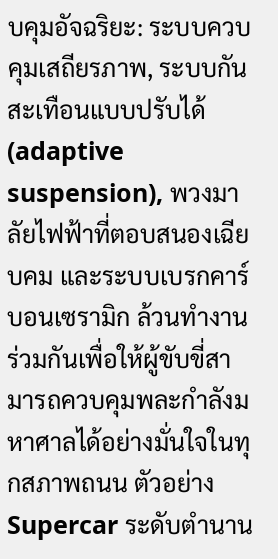บคุมอัจฉริยะ: ระบบควบคุมเสถียรภาพ, ระบบกันสะเทือนแบบปรับได้ (adaptive suspension), พวงมาลัยไฟฟ้าที่ตอบสนองเฉียบคม และระบบเบรกคาร์บอนเซรามิก ล้วนทำงานร่วมกันเพื่อให้ผู้ขับขี่สามารถควบคุมพละกำลังมหาศาลได้อย่างมั่นใจในทุกสภาพถนน ตัวอย่าง Supercar ระดับตำนาน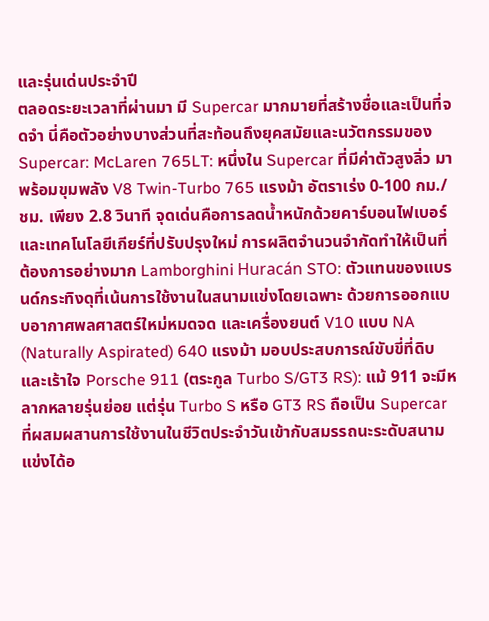และรุ่นเด่นประจำปี
ตลอดระยะเวลาที่ผ่านมา มี Supercar มากมายที่สร้างชื่อและเป็นที่จดจำ นี่คือตัวอย่างบางส่วนที่สะท้อนถึงยุคสมัยและนวัตกรรมของ Supercar: McLaren 765LT: หนึ่งใน Supercar ที่มีค่าตัวสูงลิ่ว มาพร้อมขุมพลัง V8 Twin-Turbo 765 แรงม้า อัตราเร่ง 0-100 กม./ชม. เพียง 2.8 วินาที จุดเด่นคือการลดน้ำหนักด้วยคาร์บอนไฟเบอร์ และเทคโนโลยีเกียร์ที่ปรับปรุงใหม่ การผลิตจำนวนจำกัดทำให้เป็นที่ต้องการอย่างมาก Lamborghini Huracán STO: ตัวแทนของแบรนด์กระทิงดุที่เน้นการใช้งานในสนามแข่งโดยเฉพาะ ด้วยการออกแบบอากาศพลศาสตร์ใหม่หมดจด และเครื่องยนต์ V10 แบบ NA (Naturally Aspirated) 640 แรงม้า มอบประสบการณ์ขับขี่ที่ดิบและเร้าใจ Porsche 911 (ตระกูล Turbo S/GT3 RS): แม้ 911 จะมีหลากหลายรุ่นย่อย แต่รุ่น Turbo S หรือ GT3 RS ถือเป็น Supercar ที่ผสมผสานการใช้งานในชีวิตประจำวันเข้ากับสมรรถนะระดับสนามแข่งได้อ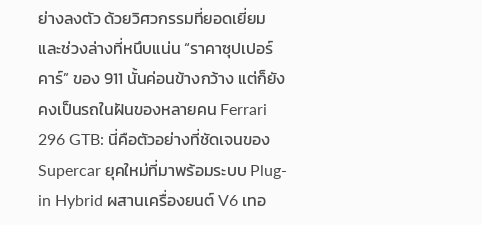ย่างลงตัว ด้วยวิศวกรรมที่ยอดเยี่ยมและช่วงล่างที่หนึบแน่น “ราคาซุปเปอร์คาร์” ของ 911 นั้นค่อนข้างกว้าง แต่ก็ยังคงเป็นรถในฝันของหลายคน Ferrari 296 GTB: นี่คือตัวอย่างที่ชัดเจนของ Supercar ยุคใหม่ที่มาพร้อมระบบ Plug-in Hybrid ผสานเครื่องยนต์ V6 เทอ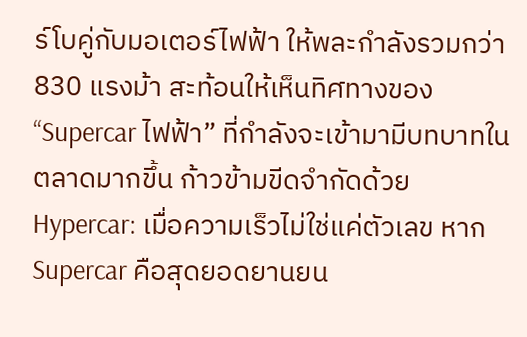ร์โบคู่กับมอเตอร์ไฟฟ้า ให้พละกำลังรวมกว่า 830 แรงม้า สะท้อนให้เห็นทิศทางของ “Supercar ไฟฟ้า” ที่กำลังจะเข้ามามีบทบาทในตลาดมากขึ้น ก้าวข้ามขีดจำกัดด้วย Hypercar: เมื่อความเร็วไม่ใช่แค่ตัวเลข หาก Supercar คือสุดยอดยานยน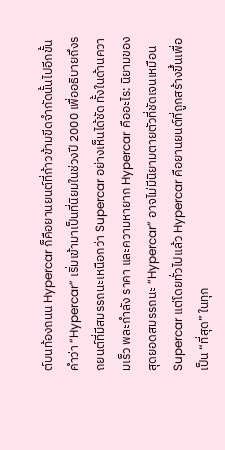ต์บนท้องถนน Hypercar ก็คือยานยนต์ที่ก้าวข้ามขีดจำกัดนั้นไปอีกขั้น คำว่า “Hypercar” เริ่มเข้ามาเป็นที่นิยมในช่วงปี 2000 เพื่ออธิบายถึงรถยนต์ที่มีสมรรถนะเหนือกว่า Supercar อย่างเห็นได้ชัด ทั้งในด้านความเร็ว พละกำลัง ราคา และความหายาก Hypercar คืออะไร: นิยามของสุดยอดสมรรถนะ “Hypercar” อาจไม่มีนิยามตายตัวที่ชัดเจนเหมือน Supercar แต่โดยทั่วไปแล้ว Hypercar คือยานยนต์ที่ถูกสร้างขึ้นเพื่อเป็น “ที่สุด” ในทุก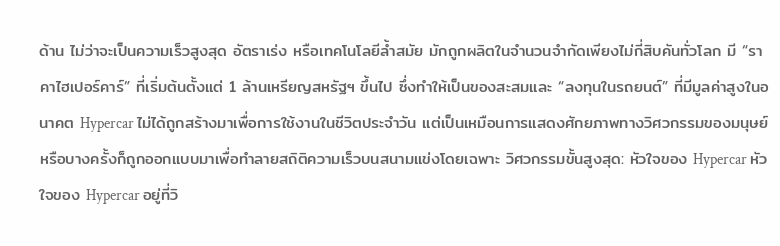ด้าน ไม่ว่าจะเป็นความเร็วสูงสุด อัตราเร่ง หรือเทคโนโลยีล้ำสมัย มักถูกผลิตในจำนวนจำกัดเพียงไม่กี่สิบคันทั่วโลก มี “ราคาไฮเปอร์คาร์” ที่เริ่มต้นตั้งแต่ 1 ล้านเหรียญสหรัฐฯ ขึ้นไป ซึ่งทำให้เป็นของสะสมและ “ลงทุนในรถยนต์” ที่มีมูลค่าสูงในอนาคต Hypercar ไม่ได้ถูกสร้างมาเพื่อการใช้งานในชีวิตประจำวัน แต่เป็นเหมือนการแสดงศักยภาพทางวิศวกรรมของมนุษย์ หรือบางครั้งก็ถูกออกแบบมาเพื่อทำลายสถิติความเร็วบนสนามแข่งโดยเฉพาะ วิศวกรรมขั้นสูงสุด: หัวใจของ Hypercar หัวใจของ Hypercar อยู่ที่วิ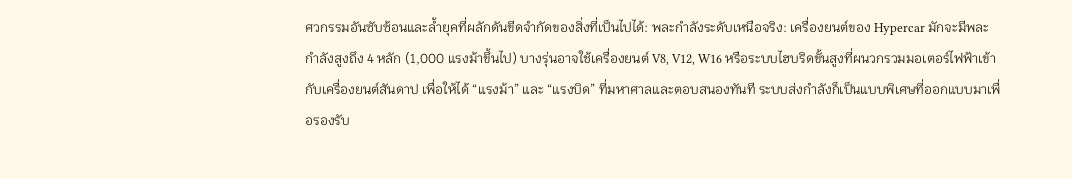ศวกรรมอันซับซ้อนและล้ำยุคที่ผลักดันขีดจำกัดของสิ่งที่เป็นไปได้: พละกำลังระดับเหนือจริง: เครื่องยนต์ของ Hypercar มักจะมีพละกำลังสูงถึง 4 หลัก (1,000 แรงม้าขึ้นไป) บางรุ่นอาจใช้เครื่องยนต์ V8, V12, W16 หรือระบบไฮบริดขั้นสูงที่ผนวกรวมมอเตอร์ไฟฟ้าเข้ากับเครื่องยนต์สันดาป เพื่อให้ได้ “แรงม้า” และ “แรงบิด” ที่มหาศาลและตอบสนองทันที ระบบส่งกำลังก็เป็นแบบพิเศษที่ออกแบบมาเพื่อรองรับ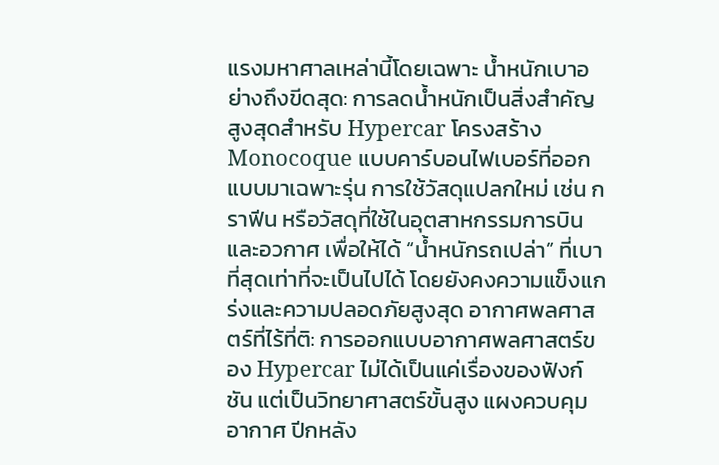แรงมหาศาลเหล่านี้โดยเฉพาะ น้ำหนักเบาอย่างถึงขีดสุด: การลดน้ำหนักเป็นสิ่งสำคัญสูงสุดสำหรับ Hypercar โครงสร้าง Monocoque แบบคาร์บอนไฟเบอร์ที่ออกแบบมาเฉพาะรุ่น การใช้วัสดุแปลกใหม่ เช่น กราฟีน หรือวัสดุที่ใช้ในอุตสาหกรรมการบินและอวกาศ เพื่อให้ได้ “น้ำหนักรถเปล่า” ที่เบาที่สุดเท่าที่จะเป็นไปได้ โดยยังคงความแข็งแกร่งและความปลอดภัยสูงสุด อากาศพลศาสตร์ที่ไร้ที่ติ: การออกแบบอากาศพลศาสตร์ของ Hypercar ไม่ได้เป็นแค่เรื่องของฟังก์ชัน แต่เป็นวิทยาศาสตร์ขั้นสูง แผงควบคุมอากาศ ปีกหลัง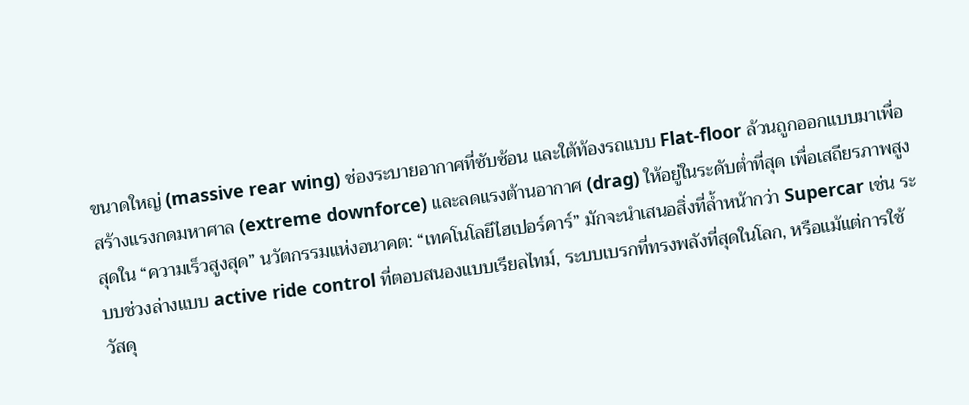ขนาดใหญ่ (massive rear wing) ช่องระบายอากาศที่ซับซ้อน และใต้ท้องรถแบบ Flat-floor ล้วนถูกออกแบบมาเพื่อสร้างแรงกดมหาศาล (extreme downforce) และลดแรงต้านอากาศ (drag) ให้อยู่ในระดับต่ำที่สุด เพื่อเสถียรภาพสูงสุดใน “ความเร็วสูงสุด” นวัตกรรมแห่งอนาคต: “เทคโนโลยีไฮเปอร์คาร์” มักจะนำเสนอสิ่งที่ล้ำหน้ากว่า Supercar เช่น ระบบช่วงล่างแบบ active ride control ที่ตอบสนองแบบเรียลไทม์, ระบบเบรกที่ทรงพลังที่สุดในโลก, หรือแม้แต่การใช้วัสดุ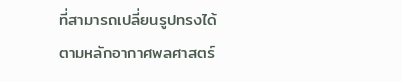ที่สามารถเปลี่ยนรูปทรงได้ตามหลักอากาศพลศาสตร์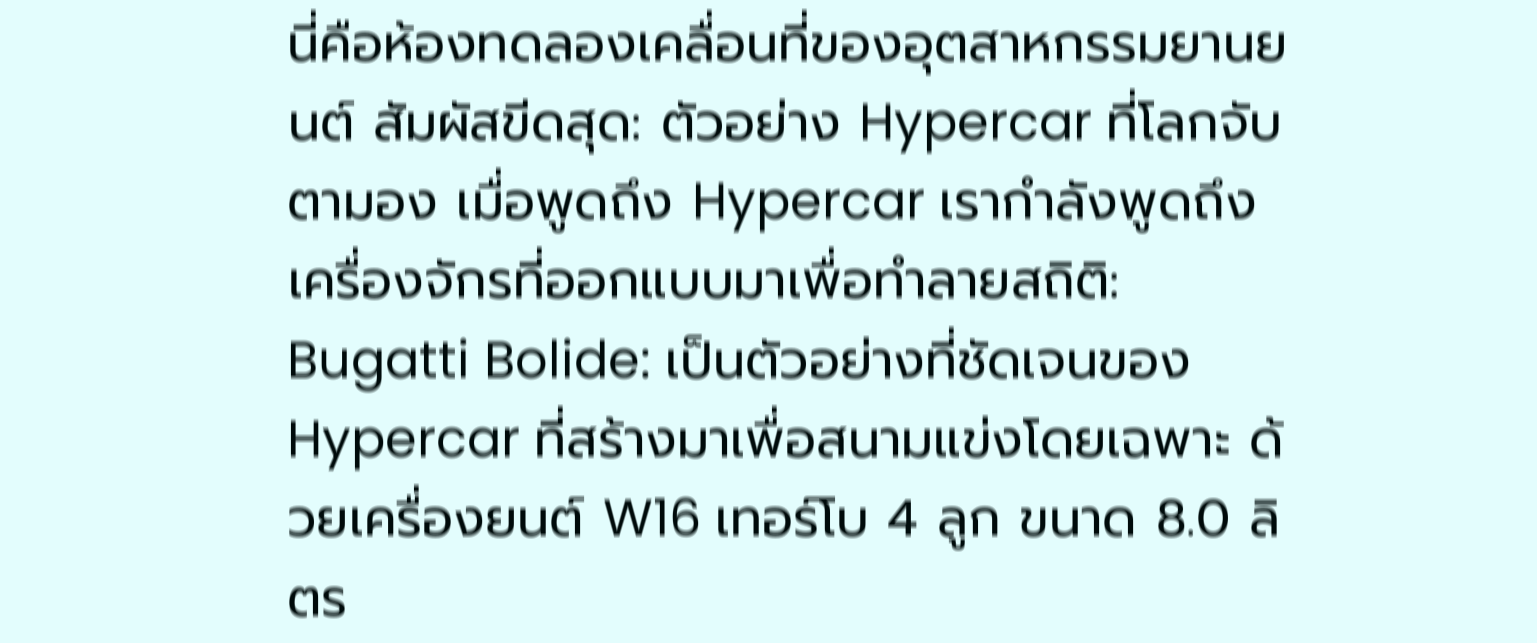นี่คือห้องทดลองเคลื่อนที่ของอุตสาหกรรมยานยนต์ สัมผัสขีดสุด: ตัวอย่าง Hypercar ที่โลกจับตามอง เมื่อพูดถึง Hypercar เรากำลังพูดถึงเครื่องจักรที่ออกแบบมาเพื่อทำลายสถิติ: Bugatti Bolide: เป็นตัวอย่างที่ชัดเจนของ Hypercar ที่สร้างมาเพื่อสนามแข่งโดยเฉพาะ ด้วยเครื่องยนต์ W16 เทอร์โบ 4 ลูก ขนาด 8.0 ลิตร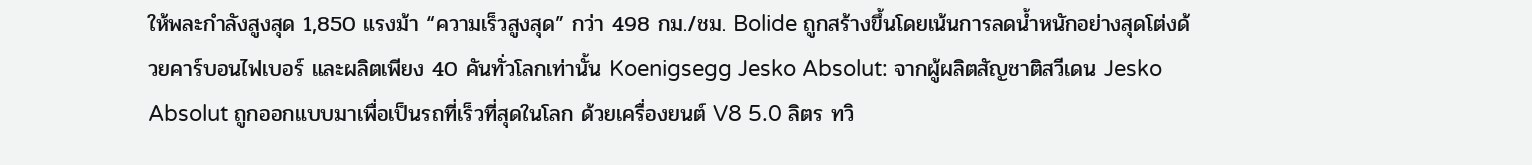ให้พละกำลังสูงสุด 1,850 แรงม้า “ความเร็วสูงสุด” กว่า 498 กม./ชม. Bolide ถูกสร้างขึ้นโดยเน้นการลดน้ำหนักอย่างสุดโต่งด้วยคาร์บอนไฟเบอร์ และผลิตเพียง 40 คันทั่วโลกเท่านั้น Koenigsegg Jesko Absolut: จากผู้ผลิตสัญชาติสวีเดน Jesko Absolut ถูกออกแบบมาเพื่อเป็นรถที่เร็วที่สุดในโลก ด้วยเครื่องยนต์ V8 5.0 ลิตร ทวิ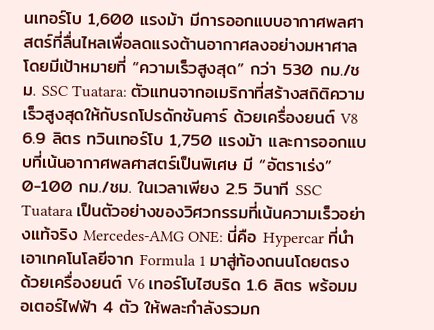นเทอร์โบ 1,600 แรงม้า มีการออกแบบอากาศพลศาสตร์ที่ลื่นไหลเพื่อลดแรงต้านอากาศลงอย่างมหาศาล โดยมีเป้าหมายที่ “ความเร็วสูงสุด” กว่า 530 กม./ชม. SSC Tuatara: ตัวแทนจากอเมริกาที่สร้างสถิติความเร็วสูงสุดให้กับรถโปรดักชันคาร์ ด้วยเครื่องยนต์ V8 6.9 ลิตร ทวินเทอร์โบ 1,750 แรงม้า และการออกแบบที่เน้นอากาศพลศาสตร์เป็นพิเศษ มี “อัตราเร่ง” 0-100 กม./ชม. ในเวลาเพียง 2.5 วินาที SSC Tuatara เป็นตัวอย่างของวิศวกรรมที่เน้นความเร็วอย่างแท้จริง Mercedes-AMG ONE: นี่คือ Hypercar ที่นำเอาเทคโนโลยีจาก Formula 1 มาสู่ท้องถนนโดยตรง ด้วยเครื่องยนต์ V6 เทอร์โบไฮบริด 1.6 ลิตร พร้อมมอเตอร์ไฟฟ้า 4 ตัว ให้พละกำลังรวมก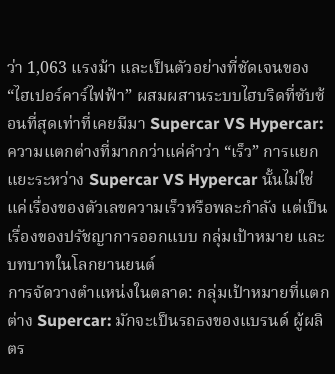ว่า 1,063 แรงม้า และเป็นตัวอย่างที่ชัดเจนของ “ไฮเปอร์คาร์ไฟฟ้า” ผสมผสานระบบไฮบริดที่ซับซ้อนที่สุดเท่าที่เคยมีมา Supercar VS Hypercar: ความแตกต่างที่มากกว่าแค่คำว่า “เร็ว” การแยกแยะระหว่าง Supercar VS Hypercar นั้นไม่ใช่แค่เรื่องของตัวเลขความเร็วหรือพละกำลัง แต่เป็นเรื่องของปรัชญาการออกแบบ กลุ่มเป้าหมาย และบทบาทในโลกยานยนต์
การจัดวางตำแหน่งในตลาด: กลุ่มเป้าหมายที่แตกต่าง Supercar: มักจะเป็นรถธงของแบรนด์ ผู้ผลิตร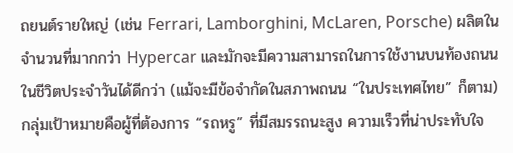ถยนต์รายใหญ่ (เช่น Ferrari, Lamborghini, McLaren, Porsche) ผลิตในจำนวนที่มากกว่า Hypercar และมักจะมีความสามารถในการใช้งานบนท้องถนนในชีวิตประจำวันได้ดีกว่า (แม้จะมีข้อจำกัดในสภาพถนน “ในประเทศไทย” ก็ตาม) กลุ่มเป้าหมายคือผู้ที่ต้องการ “รถหรู” ที่มีสมรรถนะสูง ความเร็วที่น่าประทับใจ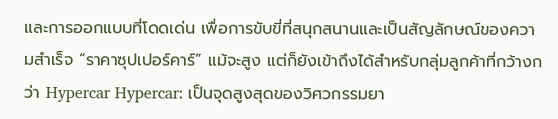และการออกแบบที่โดดเด่น เพื่อการขับขี่ที่สนุกสนานและเป็นสัญลักษณ์ของความสำเร็จ “ราคาซุปเปอร์คาร์” แม้จะสูง แต่ก็ยังเข้าถึงได้สำหรับกลุ่มลูกค้าที่กว้างกว่า Hypercar Hypercar: เป็นจุดสูงสุดของวิศวกรรมยา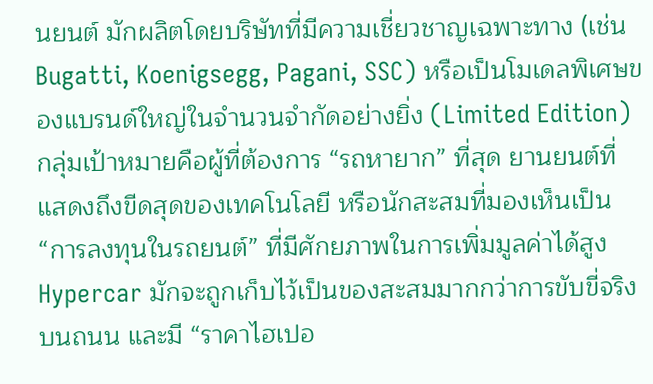นยนต์ มักผลิตโดยบริษัทที่มีความเชี่ยวชาญเฉพาะทาง (เช่น Bugatti, Koenigsegg, Pagani, SSC) หรือเป็นโมเดลพิเศษของแบรนด์ใหญ่ในจำนวนจำกัดอย่างยิ่ง (Limited Edition) กลุ่มเป้าหมายคือผู้ที่ต้องการ “รถหายาก” ที่สุด ยานยนต์ที่แสดงถึงขีดสุดของเทคโนโลยี หรือนักสะสมที่มองเห็นเป็น “การลงทุนในรถยนต์” ที่มีศักยภาพในการเพิ่มมูลค่าได้สูง Hypercar มักจะถูกเก็บไว้เป็นของสะสมมากกว่าการขับขี่จริงบนถนน และมี “ราคาไฮเปอ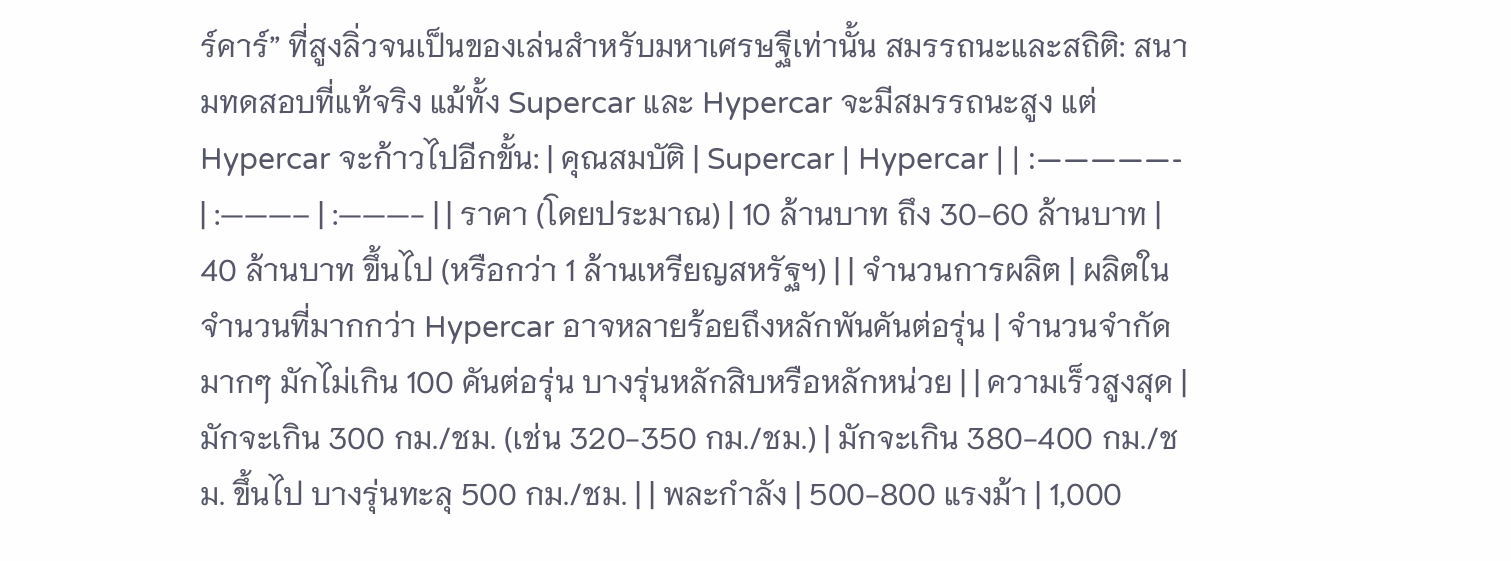ร์คาร์” ที่สูงลิ่วจนเป็นของเล่นสำหรับมหาเศรษฐีเท่านั้น สมรรถนะและสถิติ: สนามทดสอบที่แท้จริง แม้ทั้ง Supercar และ Hypercar จะมีสมรรถนะสูง แต่ Hypercar จะก้าวไปอีกขั้น: | คุณสมบัติ | Supercar | Hypercar | | :—————- | :———– | :———- | | ราคา (โดยประมาณ) | 10 ล้านบาท ถึง 30-60 ล้านบาท | 40 ล้านบาท ขึ้นไป (หรือกว่า 1 ล้านเหรียญสหรัฐฯ) | | จำนวนการผลิต | ผลิตในจำนวนที่มากกว่า Hypercar อาจหลายร้อยถึงหลักพันคันต่อรุ่น | จำนวนจำกัดมากๆ มักไม่เกิน 100 คันต่อรุ่น บางรุ่นหลักสิบหรือหลักหน่วย | | ความเร็วสูงสุด | มักจะเกิน 300 กม./ชม. (เช่น 320-350 กม./ชม.) | มักจะเกิน 380-400 กม./ชม. ขึ้นไป บางรุ่นทะลุ 500 กม./ชม. | | พละกำลัง | 500-800 แรงม้า | 1,000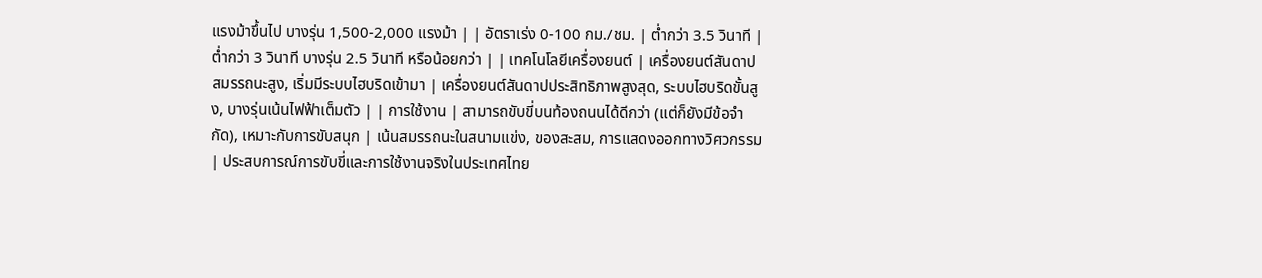แรงม้าขึ้นไป บางรุ่น 1,500-2,000 แรงม้า | | อัตราเร่ง 0-100 กม./ชม. | ต่ำกว่า 3.5 วินาที | ต่ำกว่า 3 วินาที บางรุ่น 2.5 วินาที หรือน้อยกว่า | | เทคโนโลยีเครื่องยนต์ | เครื่องยนต์สันดาปสมรรถนะสูง, เริ่มมีระบบไฮบริดเข้ามา | เครื่องยนต์สันดาปประสิทธิภาพสูงสุด, ระบบไฮบริดขั้นสูง, บางรุ่นเน้นไฟฟ้าเต็มตัว | | การใช้งาน | สามารถขับขี่บนท้องถนนได้ดีกว่า (แต่ก็ยังมีข้อจำกัด), เหมาะกับการขับสนุก | เน้นสมรรถนะในสนามแข่ง, ของสะสม, การแสดงออกทางวิศวกรรม | ประสบการณ์การขับขี่และการใช้งานจริงในประเทศไทย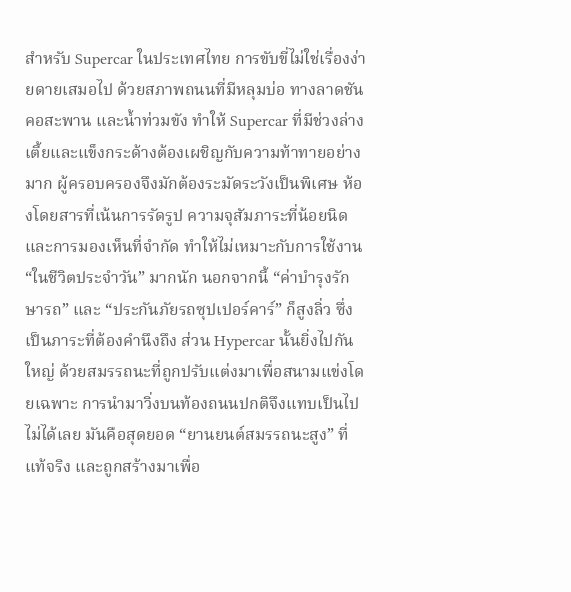สำหรับ Supercar ในประเทศไทย การขับขี่ไม่ใช่เรื่องง่ายดายเสมอไป ด้วยสภาพถนนที่มีหลุมบ่อ ทางลาดชัน คอสะพาน และน้ำท่วมขัง ทำให้ Supercar ที่มีช่วงล่างเตี้ยและแข็งกระด้างต้องเผชิญกับความท้าทายอย่างมาก ผู้ครอบครองจึงมักต้องระมัดระวังเป็นพิเศษ ห้องโดยสารที่เน้นการรัดรูป ความจุสัมภาระที่น้อยนิด และการมองเห็นที่จำกัด ทำให้ไม่เหมาะกับการใช้งาน “ในชีวิตประจำวัน” มากนัก นอกจากนี้ “ค่าบำรุงรักษารถ” และ “ประกันภัยรถซุปเปอร์คาร์” ก็สูงลิ่ว ซึ่งเป็นภาระที่ต้องคำนึงถึง ส่วน Hypercar นั้นยิ่งไปกันใหญ่ ด้วยสมรรถนะที่ถูกปรับแต่งมาเพื่อสนามแข่งโดยเฉพาะ การนำมาวิ่งบนท้องถนนปกติจึงแทบเป็นไปไม่ได้เลย มันคือสุดยอด “ยานยนต์สมรรถนะสูง” ที่แท้จริง และถูกสร้างมาเพื่อ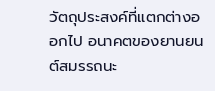วัตถุประสงค์ที่แตกต่างออกไป อนาคตของยานยนต์สมรรถนะ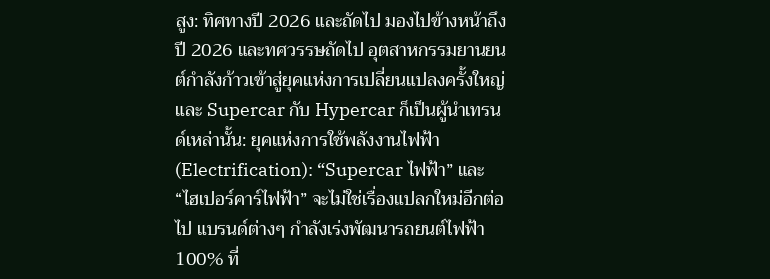สูง: ทิศทางปี 2026 และถัดไป มองไปข้างหน้าถึงปี 2026 และทศวรรษถัดไป อุตสาหกรรมยานยนต์กำลังก้าวเข้าสู่ยุคแห่งการเปลี่ยนแปลงครั้งใหญ่ และ Supercar กับ Hypercar ก็เป็นผู้นำเทรนด์เหล่านั้น: ยุคแห่งการใช้พลังงานไฟฟ้า (Electrification): “Supercar ไฟฟ้า” และ “ไฮเปอร์คาร์ไฟฟ้า” จะไม่ใช่เรื่องแปลกใหม่อีกต่อไป แบรนด์ต่างๆ กำลังเร่งพัฒนารถยนต์ไฟฟ้า 100% ที่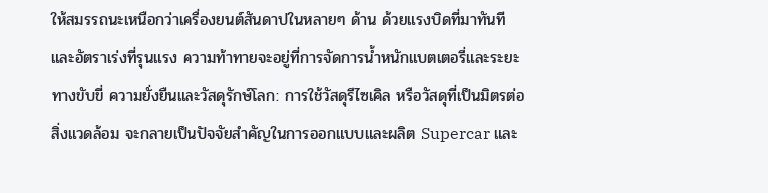ให้สมรรถนะเหนือกว่าเครื่องยนต์สันดาปในหลายๆ ด้าน ด้วยแรงบิดที่มาทันทีและอัตราเร่งที่รุนแรง ความท้าทายจะอยู่ที่การจัดการน้ำหนักแบตเตอรี่และระยะทางขับขี่ ความยั่งยืนและวัสดุรักษ์โลก: การใช้วัสดุรีไซเคิล หรือวัสดุที่เป็นมิตรต่อสิ่งแวดล้อม จะกลายเป็นปัจจัยสำคัญในการออกแบบและผลิต Supercar และ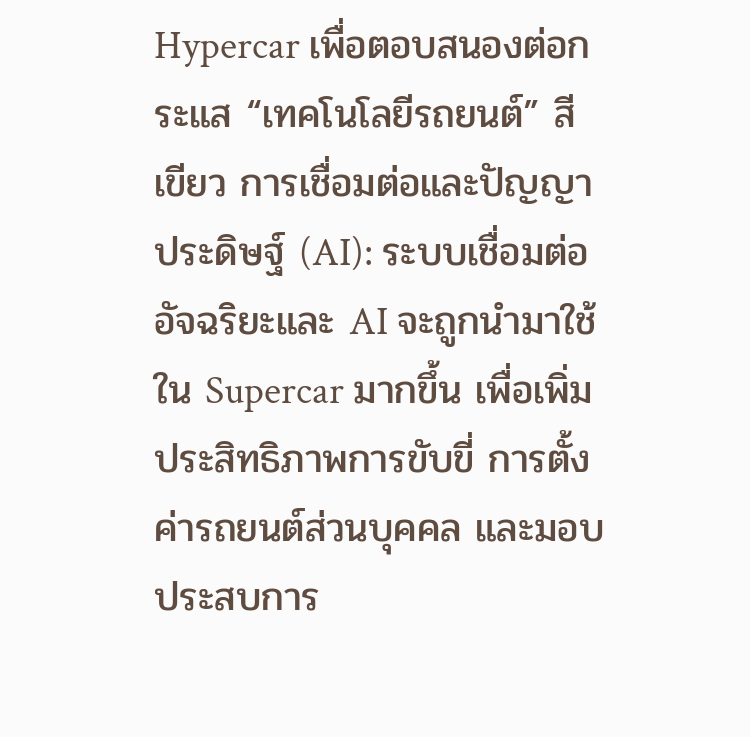Hypercar เพื่อตอบสนองต่อกระแส “เทคโนโลยีรถยนต์” สีเขียว การเชื่อมต่อและปัญญาประดิษฐ์ (AI): ระบบเชื่อมต่ออัจฉริยะและ AI จะถูกนำมาใช้ใน Supercar มากขึ้น เพื่อเพิ่มประสิทธิภาพการขับขี่ การตั้งค่ารถยนต์ส่วนบุคคล และมอบประสบการ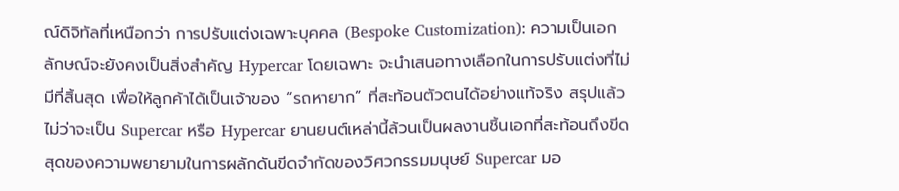ณ์ดิจิทัลที่เหนือกว่า การปรับแต่งเฉพาะบุคคล (Bespoke Customization): ความเป็นเอกลักษณ์จะยังคงเป็นสิ่งสำคัญ Hypercar โดยเฉพาะ จะนำเสนอทางเลือกในการปรับแต่งที่ไม่มีที่สิ้นสุด เพื่อให้ลูกค้าได้เป็นเจ้าของ “รถหายาก” ที่สะท้อนตัวตนได้อย่างแท้จริง สรุปแล้ว ไม่ว่าจะเป็น Supercar หรือ Hypercar ยานยนต์เหล่านี้ล้วนเป็นผลงานชิ้นเอกที่สะท้อนถึงขีดสุดของความพยายามในการผลักดันขีดจำกัดของวิศวกรรมมนุษย์ Supercar มอ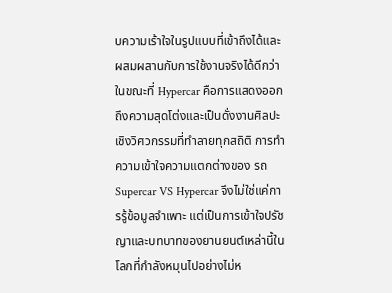บความเร้าใจในรูปแบบที่เข้าถึงได้และผสมผสานกับการใช้งานจริงได้ดีกว่า ในขณะที่ Hypercar คือการแสดงออกถึงความสุดโต่งและเป็นดั่งงานศิลปะเชิงวิศวกรรมที่ทำลายทุกสถิติ การทำความเข้าใจความแตกต่างของ รถ Supercar VS Hypercar จึงไม่ใช่แค่การรู้ข้อมูลจำเพาะ แต่เป็นการเข้าใจปรัชญาและบทบาทของยานยนต์เหล่านี้ในโลกที่กำลังหมุนไปอย่างไม่ห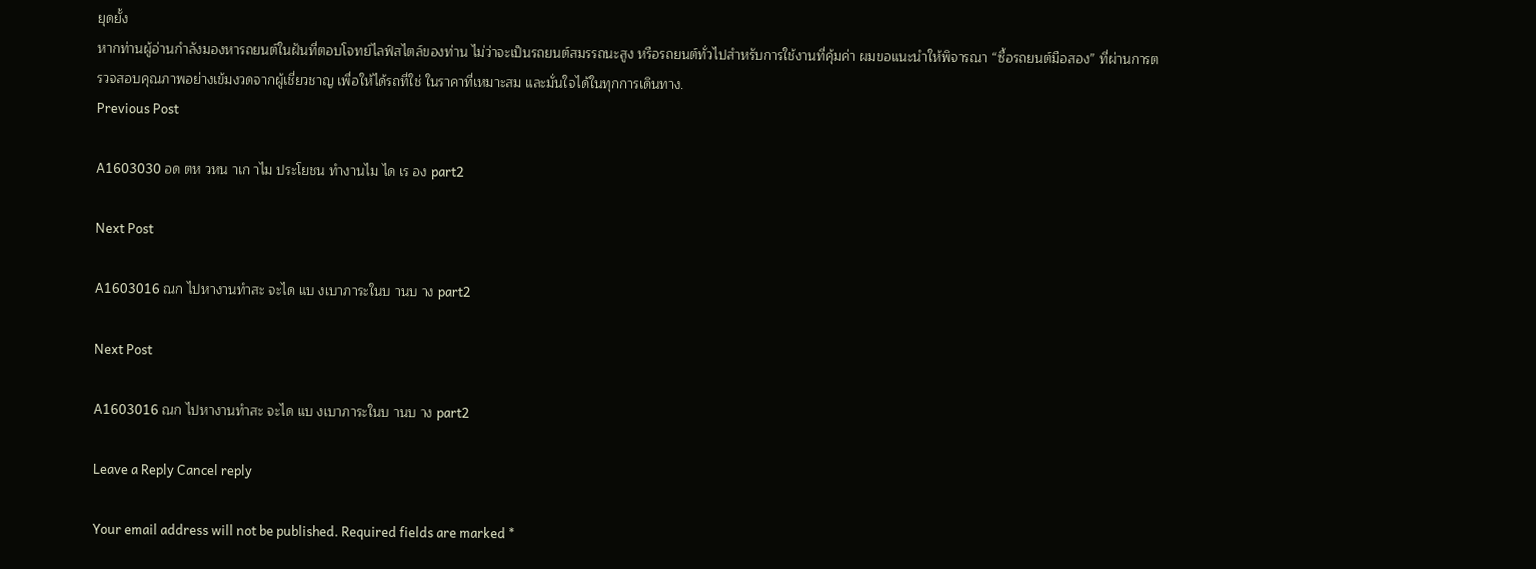ยุดยั้ง
หากท่านผู้อ่านกำลังมองหารถยนต์ในฝันที่ตอบโจทย์ไลฟ์สไตล์ของท่าน ไม่ว่าจะเป็นรถยนต์สมรรถนะสูง หรือรถยนต์ทั่วไปสำหรับการใช้งานที่คุ้มค่า ผมขอแนะนำให้พิจารณา “ซื้อรถยนต์มือสอง” ที่ผ่านการตรวจสอบคุณภาพอย่างเข้มงวดจากผู้เชี่ยวชาญ เพื่อให้ได้รถที่ใช่ ในราคาที่เหมาะสม และมั่นใจได้ในทุกการเดินทาง.
Previous Post

A1603030 อด ตห วหน าเก าไม ประโยชน ทำงานไม ได เร อง part2

Next Post

A1603016 ณก ไปหางานทำสะ จะได แบ งเบาภาระในบ านบ าง part2

Next Post

A1603016 ณก ไปหางานทำสะ จะได แบ งเบาภาระในบ านบ าง part2

Leave a Reply Cancel reply

Your email address will not be published. Required fields are marked *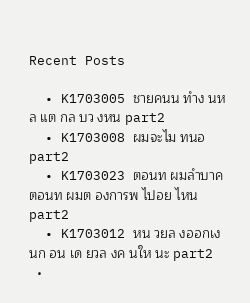Recent Posts

  • K1703005 ชายคนน ทำง นหล แต กล บว งหน part2
  • K1703008 ผมจะไม ทนอ part2
  • K1703023 ตอนท ผมลำบาค ตอนท ผมต องการพ ไปอย ไหน part2
  • K1703012 หน วยล งออกเง นก อน เด ยวล งค นให นะ part2
  •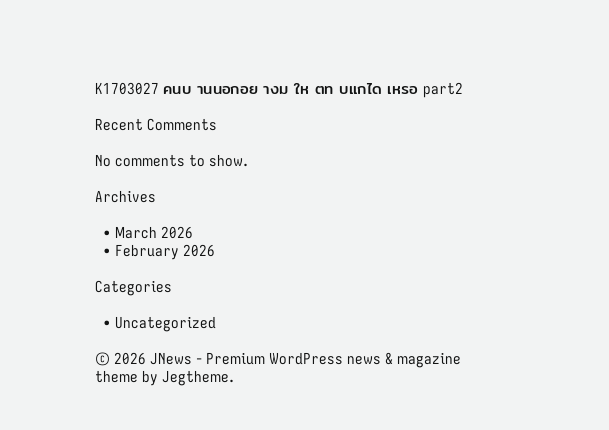K1703027 คนบ านนอกอย างม ให ตท บแกได เหรอ part2

Recent Comments

No comments to show.

Archives

  • March 2026
  • February 2026

Categories

  • Uncategorized

© 2026 JNews - Premium WordPress news & magazine theme by Jegtheme.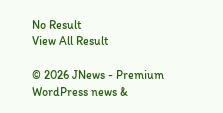No Result
View All Result

© 2026 JNews - Premium WordPress news &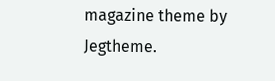magazine theme by Jegtheme.